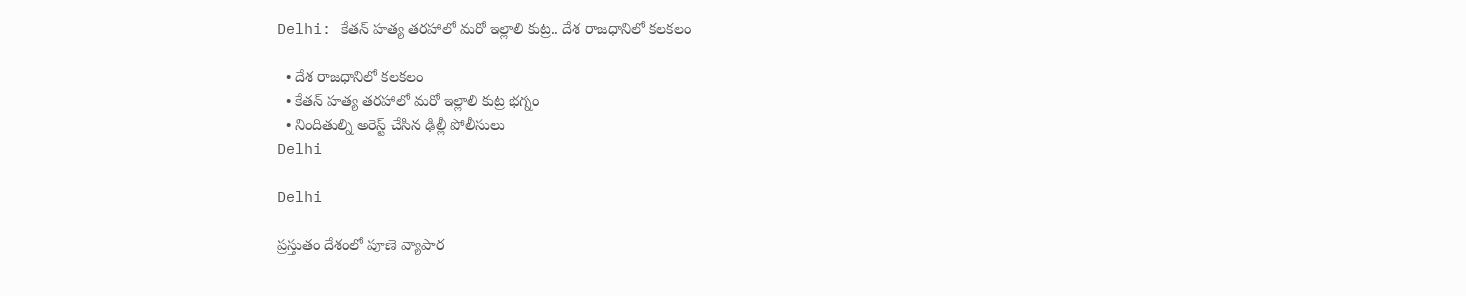Delhi: కేతన్ హత్య తరహాలో మరో ఇల్లాలి కుట్ర.. దేశ రాజధానిలో కలకలం

  • దేశ రాజధానిలో కలకలం
  • కేతన్ హత్య తరహాలో మరో ఇల్లాలి కుట్ర భగ్నం
  • నిందితుల్ని అరెస్ట్ చేసిన ఢిల్లీ పోలీసులు
Delhi

Delhi

ప్రస్తుతం దేశంలో పూణె వ్యాపార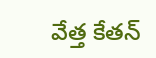వేత్త కేతన్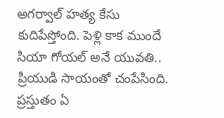అగర్వాల్ హత్య కేసు కుదిపేస్తోంది. పెళ్లి కాక ముందే సియా గోయల్ అనే యువతి.. ప్రియుడి సాయంతో చంపేసింది. ప్రస్తుతం ఏ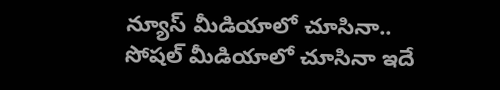న్యూస్ మీడియాలో చూసినా.. సోషల్ మీడియాలో చూసినా ఇదే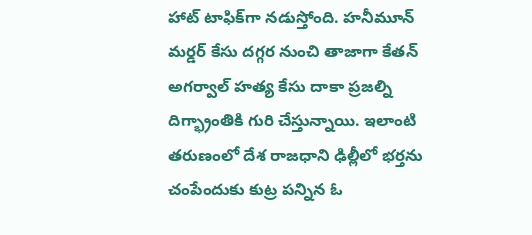హాట్ టాఫిక్‌గా నడుస్తోంది. హనీమూన్ మర్డర్ కేసు దగ్గర నుంచి తాజాగా కేతన్ అగర్వాల్ హత్య కేసు దాకా ప్రజల్ని దిగ్భ్రాంతికి గురి చేస్తున్నాయి. ఇలాంటి తరుణంలో దేశ రాజధాని ఢిల్లీలో భర్తను చంపేందుకు కుట్ర పన్నిన ఓ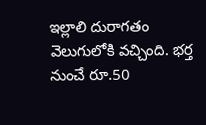ఇల్లాలి దురాగతం వెలుగులోకి వచ్చింది. భర్త నుంచే రూ.50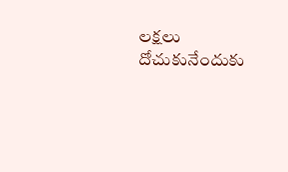లక్షలు దోచుకునేందుకు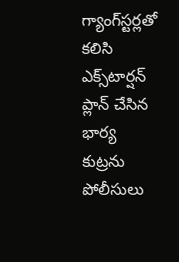గ్యాంగ్‌స్టర్లతో కలిసి ఎక్స్‌టార్షన్ ప్లాన్ చేసిన భార్య కుట్రను పోలీసులు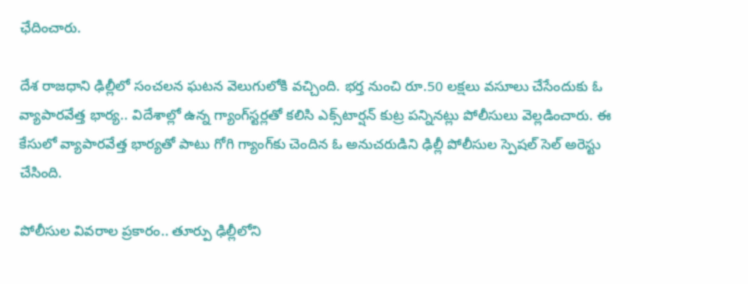ఛేదించారు.

దేశ రాజధాని ఢిల్లీలో సంచలన ఘటన వెలుగులోకి వచ్చింది. భర్త నుంచి రూ.50 లక్షలు వసూలు చేసేందుకు ఓ వ్యాపారవేత్త భార్య.. విదేశాల్లో ఉన్న గ్యాంగ్‌స్టర్లతో కలిసి ఎక్స్‌టార్షన్ కుట్ర పన్నినట్లు పోలీసులు వెల్లడించారు. ఈ కేసులో వ్యాపారవేత్త భార్యతో పాటు గోగి గ్యాంగ్‌కు చెందిన ఓ అనుచరుడిని ఢిల్లీ పోలీసుల స్పెషల్ సెల్ అరెస్టు చేసింది.

పోలీసుల వివరాల ప్రకారం.. తూర్పు ఢిల్లీలోని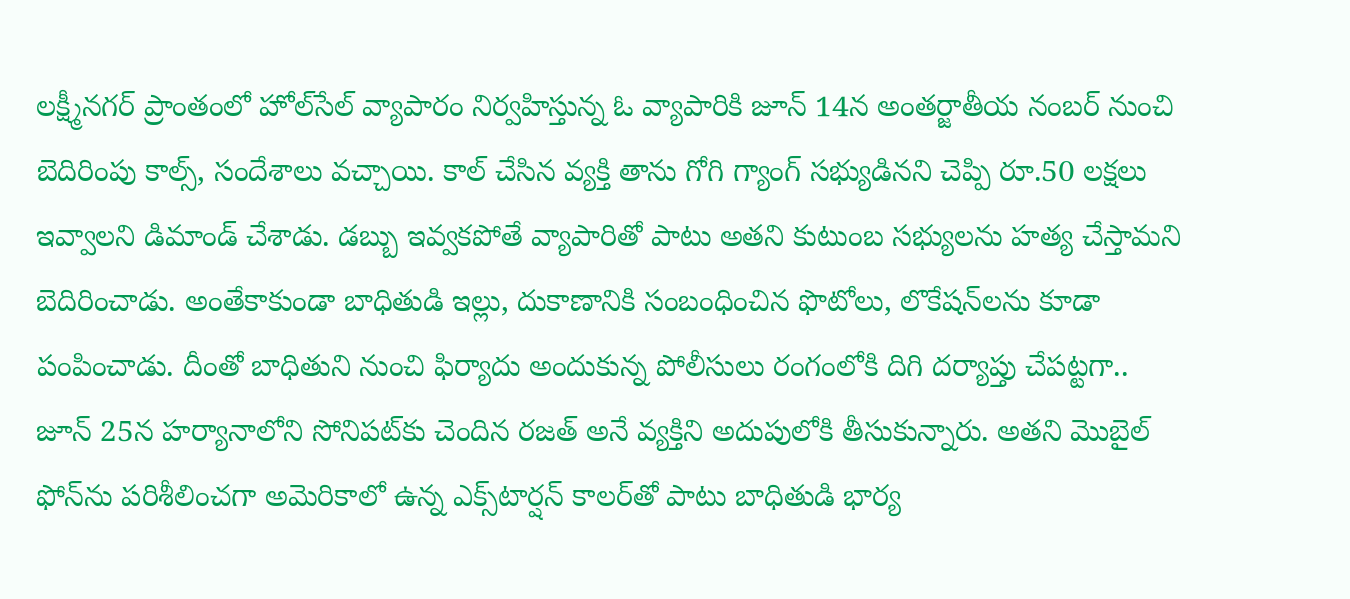లక్ష్మీనగర్ ప్రాంతంలో హోల్‌సేల్ వ్యాపారం నిర్వహిస్తున్న ఓ వ్యాపారికి జూన్ 14న అంతర్జాతీయ నంబర్ నుంచి బెదిరింపు కాల్స్, సందేశాలు వచ్చాయి. కాల్ చేసిన వ్యక్తి తాను గోగి గ్యాంగ్ సభ్యుడినని చెప్పి రూ.50 లక్షలు ఇవ్వాలని డిమాండ్ చేశాడు. డబ్బు ఇవ్వకపోతే వ్యాపారితో పాటు అతని కుటుంబ సభ్యులను హత్య చేస్తామని బెదిరించాడు. అంతేకాకుండా బాధితుడి ఇల్లు, దుకాణానికి సంబంధించిన ఫొటోలు, లొకేషన్‌లను కూడా పంపించాడు. దీంతో బాధితుని నుంచి ఫిర్యాదు అందుకున్న పోలీసులు రంగంలోకి దిగి దర్యాప్తు చేపట్టగా.. జూన్ 25న హర్యానాలోని సోనిపట్‌కు చెందిన రజత్ అనే వ్యక్తిని అదుపులోకి తీసుకున్నారు. అతని మొబైల్ ఫోన్‌ను పరిశీలించగా అమెరికాలో ఉన్న ఎక్స్‌టార్షన్ కాలర్‌తో పాటు బాధితుడి భార్య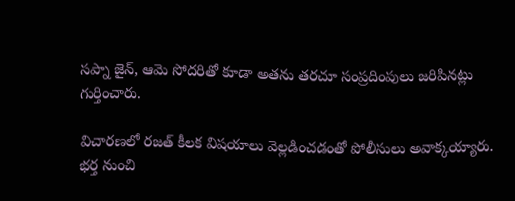సప్నా జైన్, ఆమె సోదరితో కూడా అతను తరచూ సంప్రదింపులు జరిపినట్లు గుర్తించారు.

విచారణలో రజత్ కీలక విషయాలు వెల్లడించడంతో పోలీసులు అవాక్కయ్యారు. భర్త నుంచి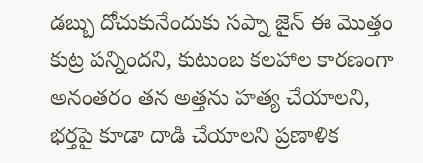డబ్బు దోచుకునేందుకు సప్నా జైన్ ఈ మొత్తం కుట్ర పన్నిందని, కుటుంబ కలహాల కారణంగా అనంతరం తన అత్తను హత్య చేయాలని, భర్తపై కూడా దాడి చేయాలని ప్రణాళిక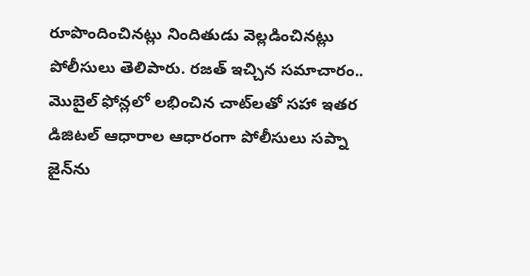రూపొందించినట్లు నిందితుడు వెల్లడించినట్లు పోలీసులు తెలిపారు. రజత్ ఇచ్చిన సమాచారం.. మొబైల్ ఫోన్లలో లభించిన చాట్‌లతో సహా ఇతర డిజిటల్ ఆధారాల ఆధారంగా పోలీసులు సప్నా జైన్‌ను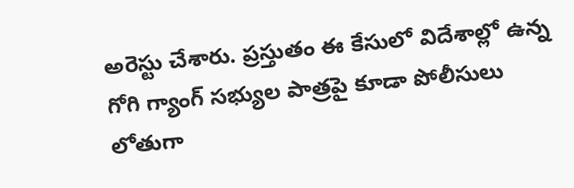అరెస్టు చేశారు. ప్రస్తుతం ఈ కేసులో విదేశాల్లో ఉన్న గోగి గ్యాంగ్ సభ్యుల పాత్రపై కూడా పోలీసులు లోతుగా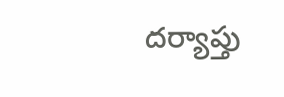దర్యాప్తు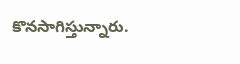కొనసాగిస్తున్నారు.